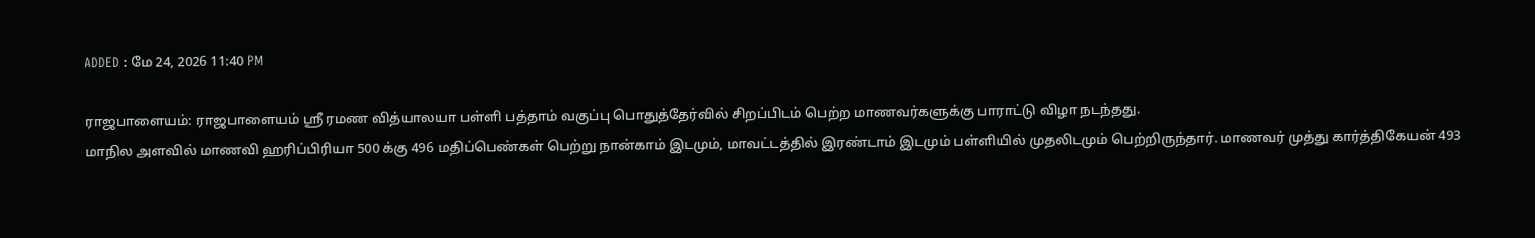ADDED : மே 24, 2026 11:40 PM

ராஜபாளையம்: ராஜபாளையம் ஸ்ரீ ரமண வித்யாலயா பள்ளி பத்தாம் வகுப்பு பொதுத்தேர்வில் சிறப்பிடம் பெற்ற மாணவர்களுக்கு பாராட்டு விழா நடந்தது.
மாநில அளவில் மாணவி ஹரிப்பிரியா 500 க்கு 496 மதிப்பெண்கள் பெற்று நான்காம் இடமும், மாவட்டத்தில் இரண்டாம் இடமும் பள்ளியில் முதலிடமும் பெற்றிருந்தார். மாணவர் முத்து கார்த்திகேயன் 493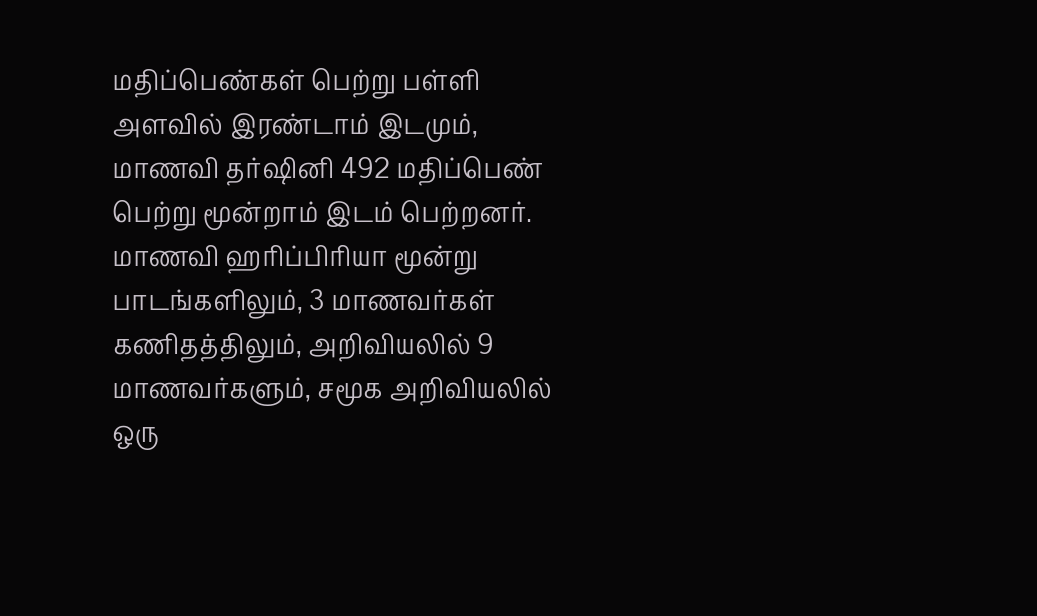மதிப்பெண்கள் பெற்று பள்ளி அளவில் இரண்டாம் இடமும், மாணவி தர்ஷினி 492 மதிப்பெண் பெற்று மூன்றாம் இடம் பெற்றனர்.
மாணவி ஹரிப்பிரியா மூன்று பாடங்களிலும், 3 மாணவர்கள் கணிதத்திலும், அறிவியலில் 9 மாணவர்களும், சமூக அறிவியலில் ஒரு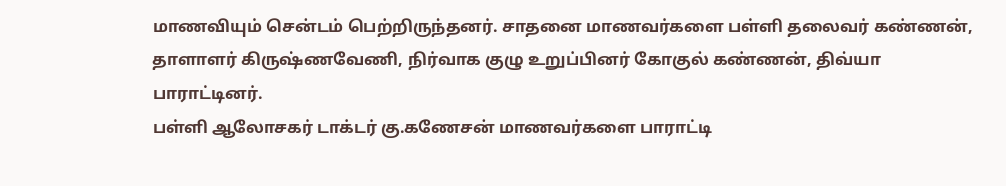மாணவியும் சென்டம் பெற்றிருந்தனர். சாதனை மாணவர்களை பள்ளி தலைவர் கண்ணன், தாளாளர் கிருஷ்ணவேணி, நிர்வாக குழு உறுப்பினர் கோகுல் கண்ணன், திவ்யா பாராட்டினர்.
பள்ளி ஆலோசகர் டாக்டர் கு.கணேசன் மாணவர்களை பாராட்டி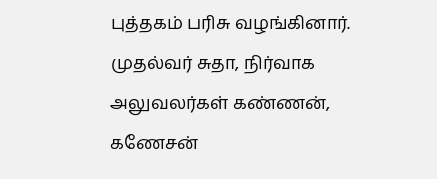புத்தகம் பரிசு வழங்கினார். முதல்வர் சுதா, நிர்வாக அலுவலர்கள் கண்ணன், கணேசன்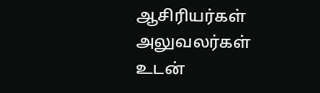ஆசிரியர்கள் அலுவலர்கள் உடன்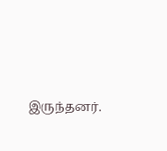இருந்தனர்.